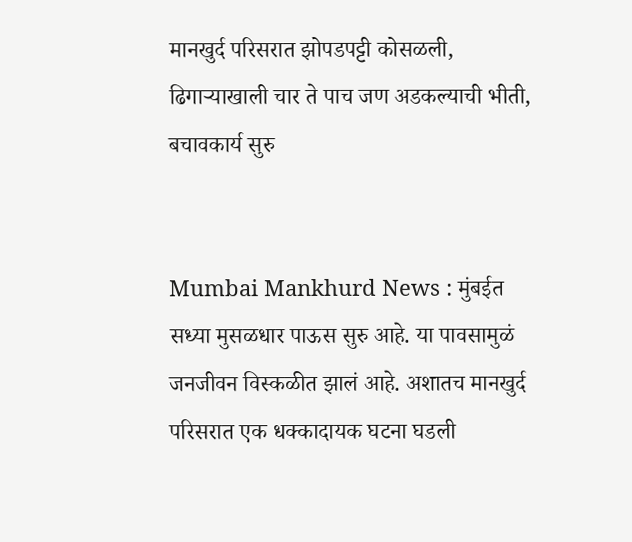मानखुर्द परिसरात झोपडपट्टी कोसळली, ढिगाऱ्याखाली चार ते पाच जण अडकल्याची भीती, बचावकार्य सुरु


Mumbai Mankhurd News : मुंबईत सध्या मुसळधार पाऊस सुरु आहे. या पावसामुळं जनजीवन विस्कळीत झालं आहे. अशातच मानखुर्द परिसरात एक धक्कादायक घटना घडली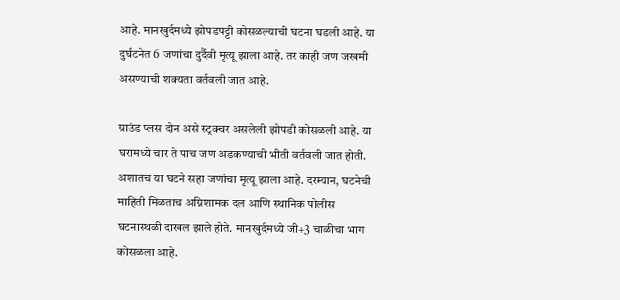आहे. मानखुर्दमध्ये झोपडपट्टी कोसळल्याची घटना घडली आहे. या दुर्घटनेत 6 जणांचा दुर्दैवी मृत्यू झाला आहे. तर काही जण जखमी असण्याची शक्यता वर्तवली जात आहे.

ग्राउंड प्लस दोन असे स्ट्रक्चर असलेली झोपडी कोसळली आहे. या घरामध्ये चार ते पाच जण अडकण्याची भीती वर्तवली जात होती. अशातच या घटने सहा जणांचा मृत्यू झाला आहे. दरम्यान, घटनेची माहिती मिळताच अग्निशामक दल आणि स्थानिक पोलीस घटनास्थळी दाखल झाले होते. मानखुर्दमध्ये जी+3 चाळीचा भाग कोसळला आहे.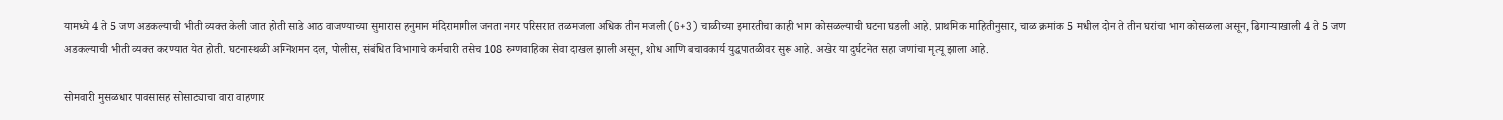यामध्ये 4 ते 5 जण अडकल्याची भीती व्यक्त केली जात होती साडे आठ वाजण्याच्या सुमारास हनुमान मंदिरामागील जनता नगर परिसरात तळमजला अधिक तीन मजली (G+3) चाळीच्या इमारतीचा काही भाग कोसळल्याची घटना घडली आहे. प्राथमिक माहितीनुसार, चाळ क्रमांक 5 मधील दोन ते तीन घरांचा भाग कोसळला असून, ढिगाऱ्याखाली 4 ते 5 जण अडकल्याची भीती व्यक्त करण्यात येत होती. घटनास्थळी अग्निशमन दल, पोलीस, संबंधित विभागाचे कर्मचारी तसेच 108 रुग्णवाहिका सेवा दाखल झाली असून, शोध आणि बचावकार्य युद्धपातळीवर सुरू आहे. अखेर या दुर्घटनेत सहा जणांचा मृत्यू झाला आहे.

सोमवारी मुसळधार पावसासह सोसाट्याचा वारा वाहणार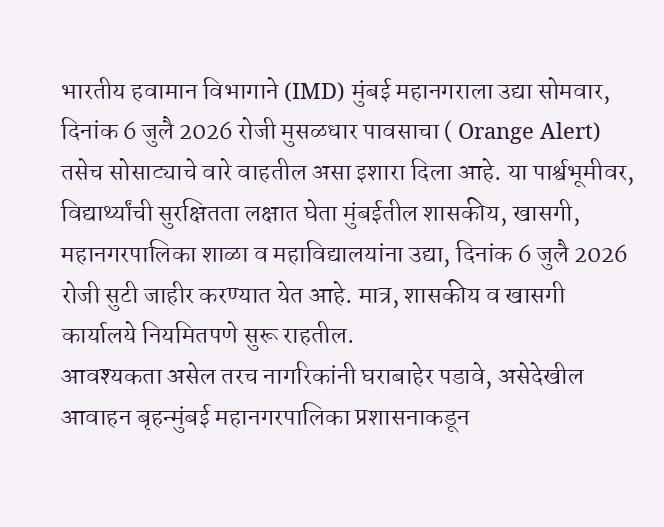भारतीय हवामान विभागाने (IMD) मुंबई महानगराला उद्या सोमवार, दिनांक 6 जुलै 2026 रोजी मुसळधार पावसाचा ( Orange Alert) तसेच सोसाट्याचे वारे वाहतील असा इशारा दिला आहे. या पार्श्वभूमीवर, विद्यार्थ्यांची सुरक्षितता लक्षात घेता मुंबईतील शासकीय, खासगी, महानगरपालिका शाळा व महाविद्यालयांना उद्या, दिनांक 6 जुलै 2026 रोजी सुटी जाहीर करण्यात येत आहे. मात्र, शासकीय व खासगी कार्यालये नियमितपणे सुरू राहतील.
आवश्यकता असेल तरच नागरिकांनी घराबाहेर पडावे, असेदेखील आवाहन बृहन्मुंबई महानगरपालिका प्रशासनाकडून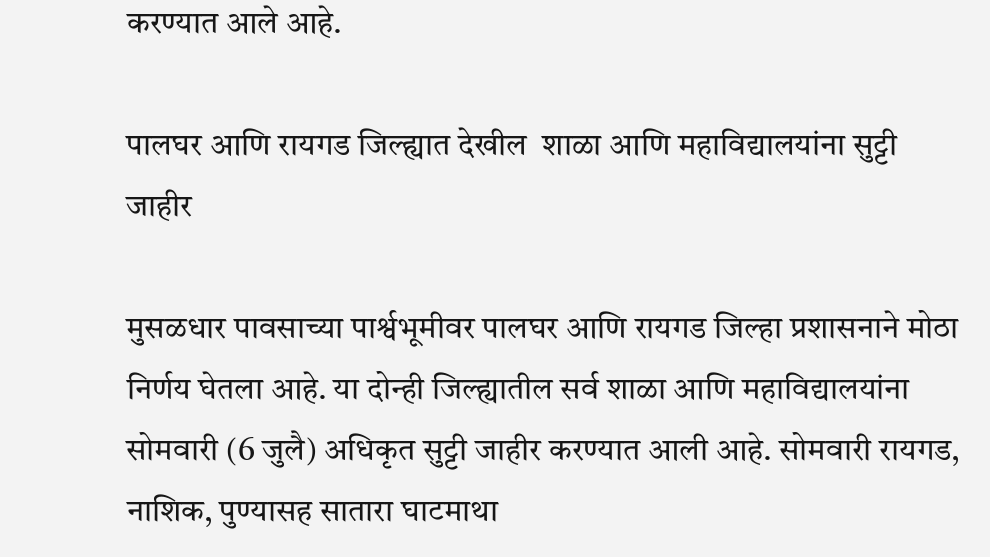करण्यात आले आहे.

पालघर आणि रायगड जिल्ह्यात देखील  शाळा आणि महाविद्यालयांना सुट्टी जाहीर

मुसळधार पावसाच्या पार्श्वभूमीवर पालघर आणि रायगड जिल्हा प्रशासनाने मोठा निर्णय घेतला आहे. या दोन्ही जिल्ह्यातील सर्व शाळा आणि महाविद्यालयांना सोमवारी (6 जुलै) अधिकृत सुट्टी जाहीर करण्यात आली आहे. सोमवारी रायगड, नाशिक, पुण्यासह सातारा घाटमाथा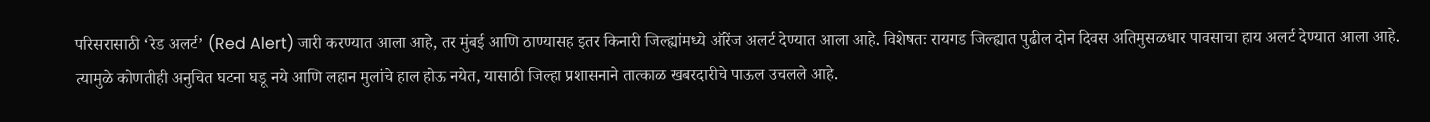परिसरासाठी ‘रेड अलर्ट’ (Red Alert) जारी करण्यात आला आहे, तर मुंबई आणि ठाण्यासह इतर किनारी जिल्ह्यांमध्ये ऑरेंज अलर्ट देण्यात आला आहे. विशेषतः रायगड जिल्ह्यात पुढील दोन दिवस अतिमुसळधार पावसाचा हाय अलर्ट देण्यात आला आहे. त्यामुळे कोणतीही अनुचित घटना घडू नये आणि लहान मुलांचे हाल होऊ नयेत, यासाठी जिल्हा प्रशासनाने तात्काळ खबरदारीचे पाऊल उचलले आहे.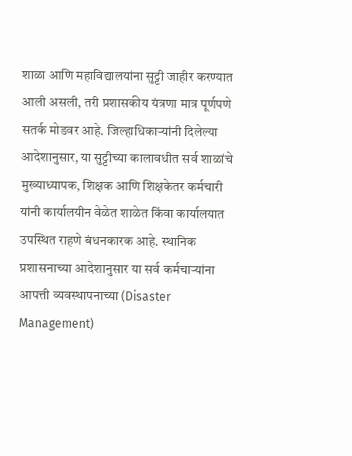शाळा आणि महाविद्यालयांना सुट्टी जाहीर करण्यात आली असली, तरी प्रशासकीय यंत्रणा मात्र पूर्णपणे सतर्क मोडवर आहे. जिल्हाधिकाऱ्यांनी दिलेल्या आदेशानुसार, या सुट्टीच्या कालावधीत सर्व शाळांचे मुख्याध्यापक, शिक्षक आणि शिक्षकेतर कर्मचारी यांनी कार्यालयीन वेळेत शाळेत किंवा कार्यालयात उपस्थित राहणे बंधनकारक आहे. स्थानिक प्रशासनाच्या आदेशानुसार या सर्व कर्मचाऱ्यांना आपत्ती व्यवस्थापनाच्या (Disaster Management)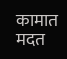कामात मदत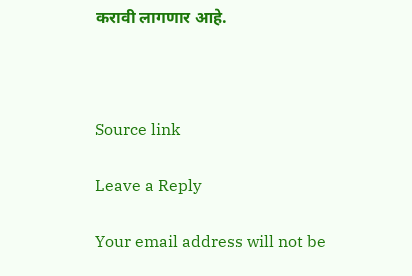करावी लागणार आहे.



Source link

Leave a Reply

Your email address will not be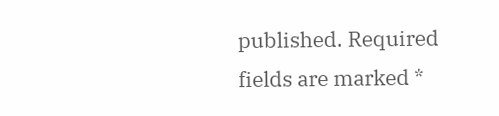published. Required fields are marked *